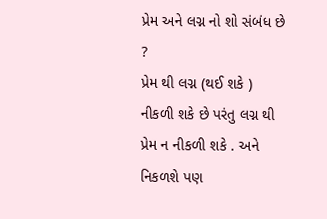પ્રેમ અને લગ્ન નો શો સંબંધ છે ?
પ્રેમ થી લગ્ન (થઈ શકે ) નીકળી શકે છે પરંતુ લગ્ન થી પ્રેમ ન નીકળી શકે . અને નિકળશે પણ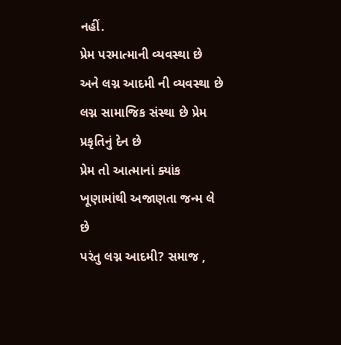નહીં.
પ્રેમ પરમાત્માની વ્યવસ્થા છે અને લગ્ન આદમી ની વ્યવસ્થા છે
લગ્ન સામાજિક સંસ્થા છે પ્રેમ પ્રકૃતિનું દેન છે
પ્રેમ તો આત્માનાં ક્યાંક ખૂણામાંથી અજાણતા જન્મ લે છે
પરંતુ લગ્ન આદમી? સમાજ ,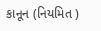કાનૂન (નિયમિત )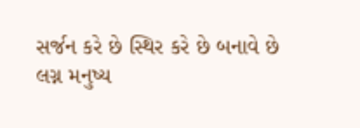સર્જન કરે છે સ્થિર કરે છે બનાવે છે
લગ્ન મનુષ્ય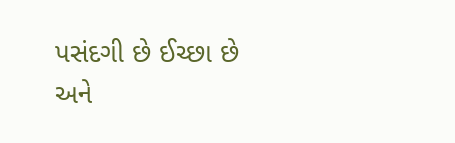પસંદગી છે ઈચ્છા છે
અને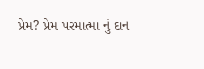પ્રેમ? પ્રેમ પરમાત્મા નું દાન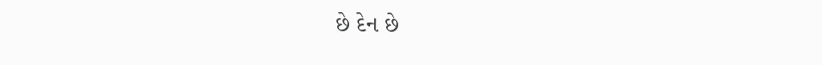છે દેન છે